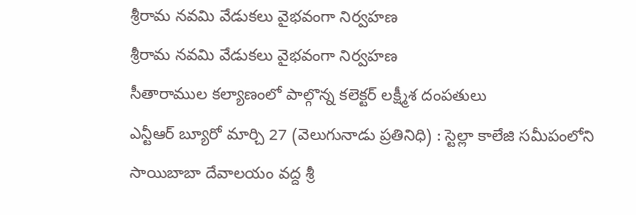శ్రీరామ నవమి వేడుకలు వైభవంగా నిర్వహణ
శ్రీరామ నవమి వేడుకలు వైభవంగా నిర్వహణ
సీతారాముల కల్యాణంలో పాల్గొన్న కలెక్టర్ లక్ష్మీశ దంపతులు
ఎన్టీఆర్ బ్యూరో మార్చి 27 (వెలుగునాడు ప్రతినిధి) : స్టెల్లా కాలేజి సమీపంలోని సాయిబాబా దేవాలయం వద్ద శ్రీ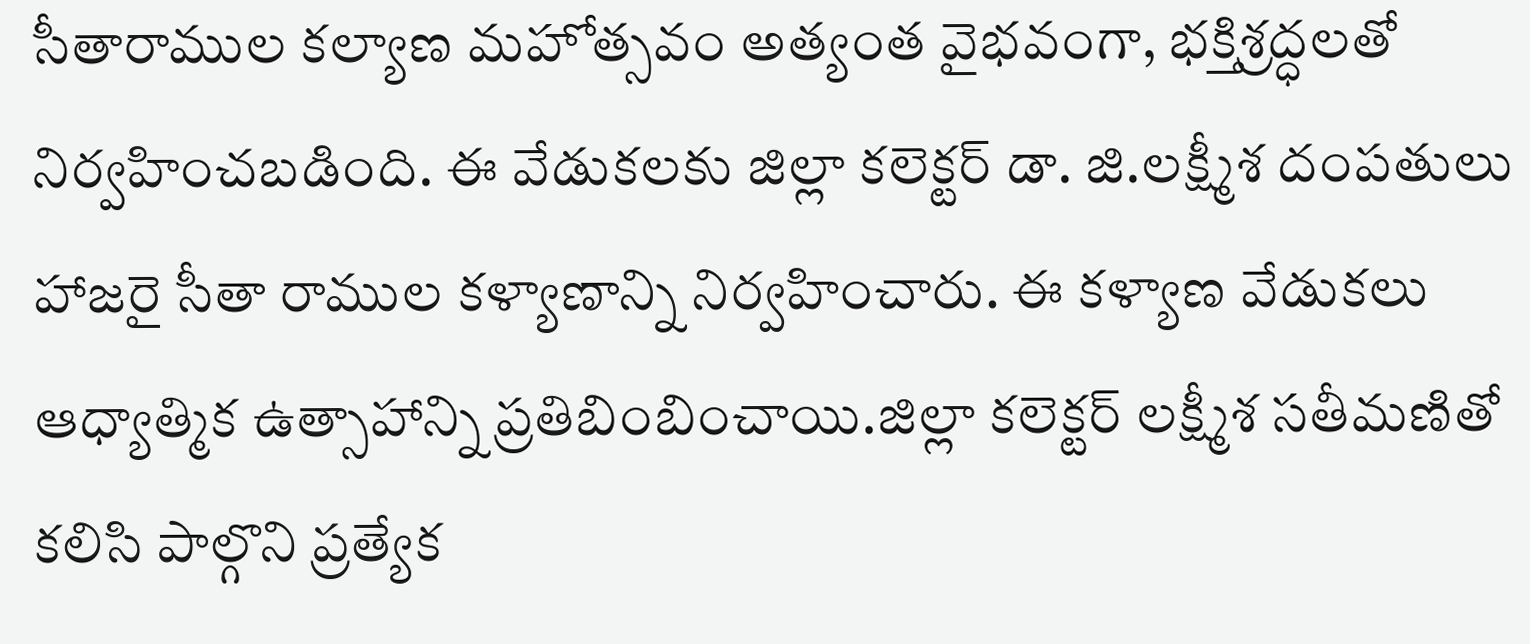సీతారాముల కల్యాణ మహోత్సవం అత్యంత వైభవంగా, భక్తిశ్రద్ధలతో నిర్వహించబడింది. ఈ వేడుకలకు జిల్లా కలెక్టర్ డా. జి.లక్ష్మీశ దంపతులు హాజరై సీతా రాముల కళ్యాణాన్ని నిర్వహించారు. ఈ కళ్యాణ వేడుకలు ఆధ్యాత్మిక ఉత్సాహాన్ని ప్రతిబింబించాయి.జిల్లా కలెక్టర్ లక్ష్మీశ సతీమణితో కలిసి పాల్గొని ప్రత్యేక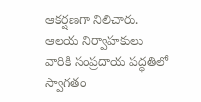ఆకర్షణగా నిలిచారు. ఆలయ నిర్వాహకులు వారికి సంప్రదాయ పద్ధతిలో స్వాగతం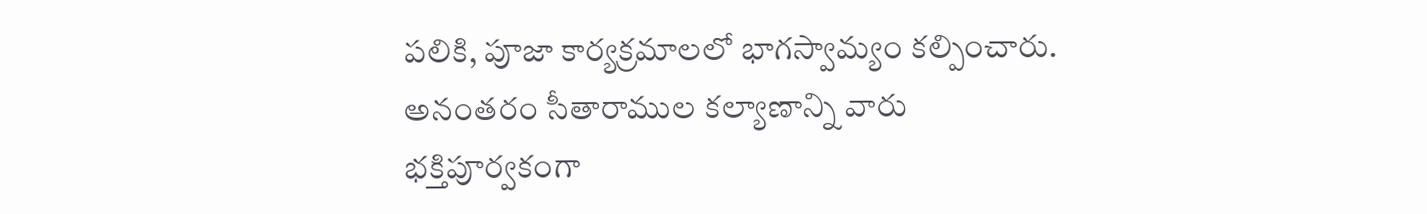పలికి, పూజా కార్యక్రమాలలో భాగస్వామ్యం కల్పించారు. అనంతరం సీతారాముల కల్యాణాన్ని వారు భక్తిపూర్వకంగా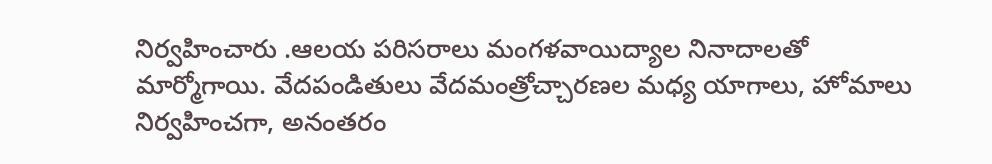నిర్వహించారు .ఆలయ పరిసరాలు మంగళవాయిద్యాల నినాదాలతో మార్మోగాయి. వేదపండితులు వేదమంత్రోచ్చారణల మధ్య యాగాలు, హోమాలు నిర్వహించగా, అనంతరం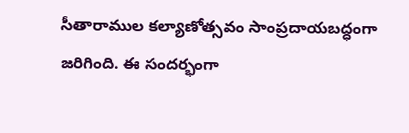సీతారాముల కల్యాణోత్సవం సాంప్రదాయబద్ధంగా జరిగింది. ఈ సందర్భంగా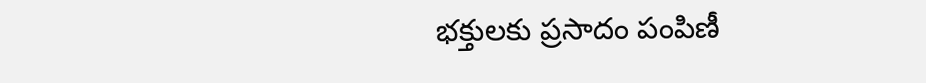భక్తులకు ప్రసాదం పంపిణీ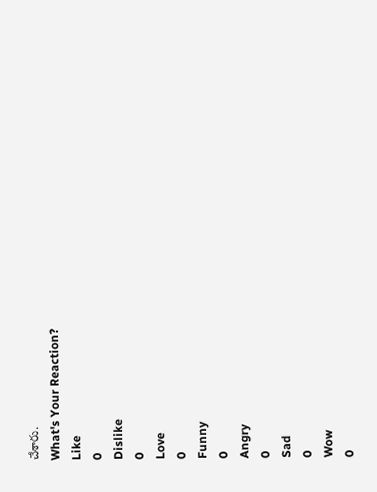చేశారు.
What's Your Reaction?
Like
0
Dislike
0
Love
0
Funny
0
Angry
0
Sad
0
Wow
0